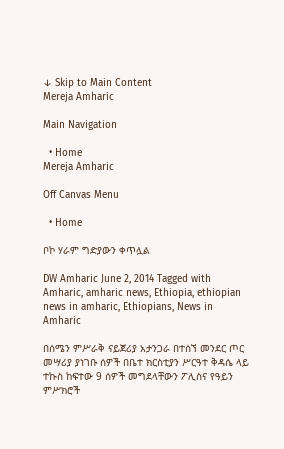↓ Skip to Main Content
Mereja Amharic

Main Navigation

  • Home
Mereja Amharic

Off Canvas Menu

  • Home

ቦኮ ሃራም ግድያውን ቀጥሏል

DW Amharic June 2, 2014 Tagged with Amharic, amharic news, Ethiopia, ethiopian news in amharic, Ethiopians, News in Amharic

በሰሜን ምሥራቅ ናይጀሪያ አታንጋራ በተሰኘ መንደር ጦር መሣሪያ ያነገቡ ሰዎች በቤተ ክርስቲያን ሥርዓተ ቅዳሴ ላይ ተኩስ ከፍተው 9 ሰዎች መግደላቸውን ፖሊስና የዓይን ምሥክሮች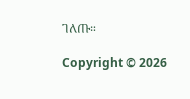ገለጡ።

Copyright © 2026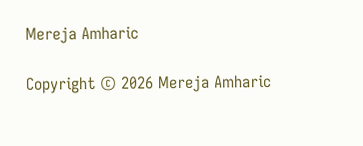Mereja Amharic

Copyright © 2026 Mereja Amharic